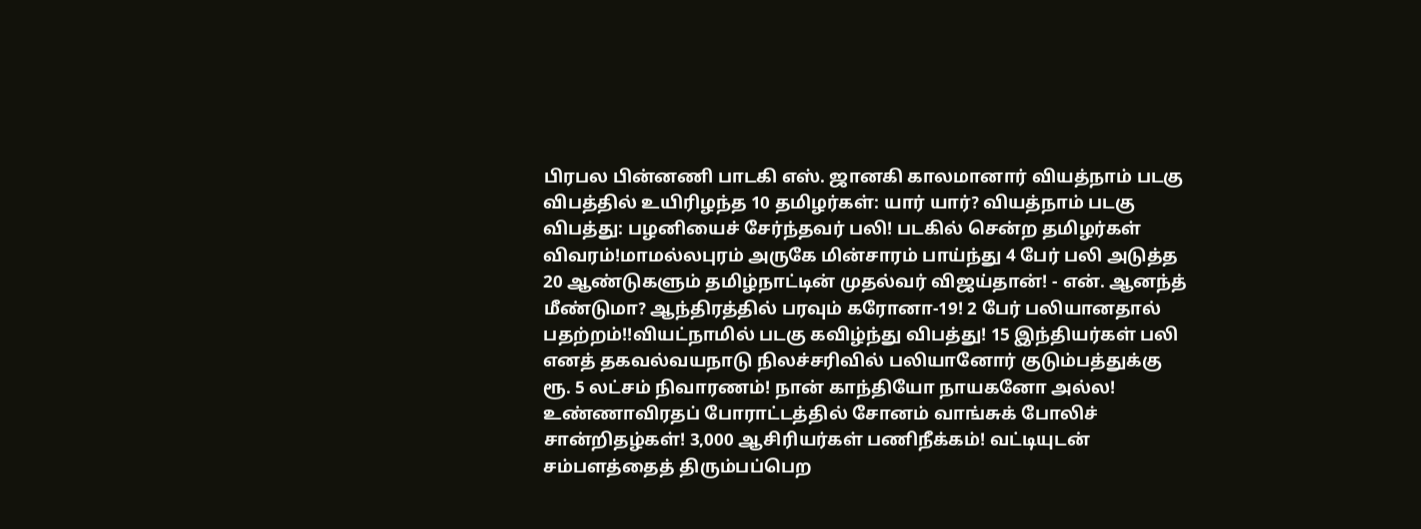பிரபல பின்னணி பாடகி எஸ். ஜானகி காலமானார் வியத்நாம் படகு விபத்தில் உயிரிழந்த 10 தமிழர்கள்: யார் யார்? வியத்நாம் படகு விபத்து: பழனியைச் சேர்ந்தவர் பலி! படகில் சென்ற தமிழர்கள் விவரம்!மாமல்லபுரம் அருகே மின்சாரம் பாய்ந்து 4 பேர் பலி அடுத்த 20 ஆண்டுகளும் தமிழ்நாட்டின் முதல்வர் விஜய்தான்! - என். ஆனந்த் மீண்டுமா? ஆந்திரத்தில் பரவும் கரோனா-19! 2 பேர் பலியானதால் பதற்றம்!!வியட்நாமில் படகு கவிழ்ந்து விபத்து! 15 இந்தியர்கள் பலி எனத் தகவல்வயநாடு நிலச்சரிவில் பலியானோர் குடும்பத்துக்கு ரூ. 5 லட்சம் நிவாரணம்! நான் காந்தியோ நாயகனோ அல்ல! உண்ணாவிரதப் போராட்டத்தில் சோனம் வாங்சுக் போலிச் சான்றிதழ்கள்! 3,000 ஆசிரியர்கள் பணிநீக்கம்! வட்டியுடன் சம்பளத்தைத் திரும்பப்பெற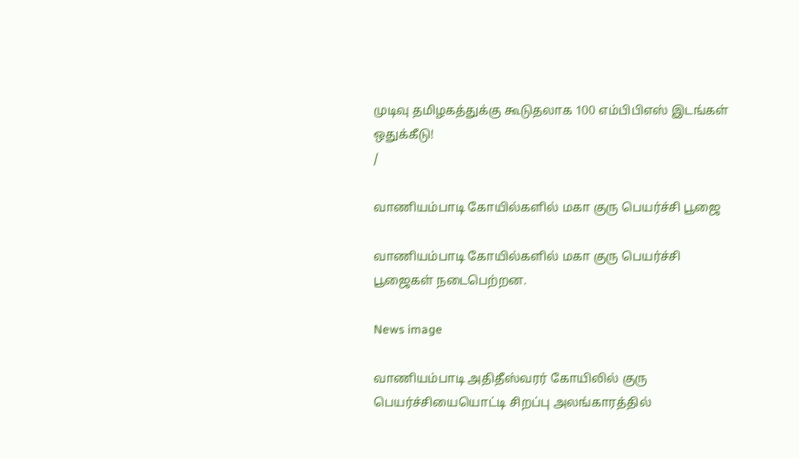முடிவு தமிழகத்துக்கு கூடுதலாக 100 எம்பிபிஎஸ் இடங்கள் ஒதுக்கீடு!
/

வாணியம்பாடி கோயில்களில் மகா குரு பெயர்ச்சி பூஜை

வாணியம்பாடி கோயில்களில் மகா குரு பெயர்ச்சி பூஜைகள் நடைபெற்றன.

News image

வாணியம்பாடி அதிதீஸ்வரர் கோயிலில் குரு பெயர்ச்சியையொட்டி சிறப்பு அலங்காரத்தில்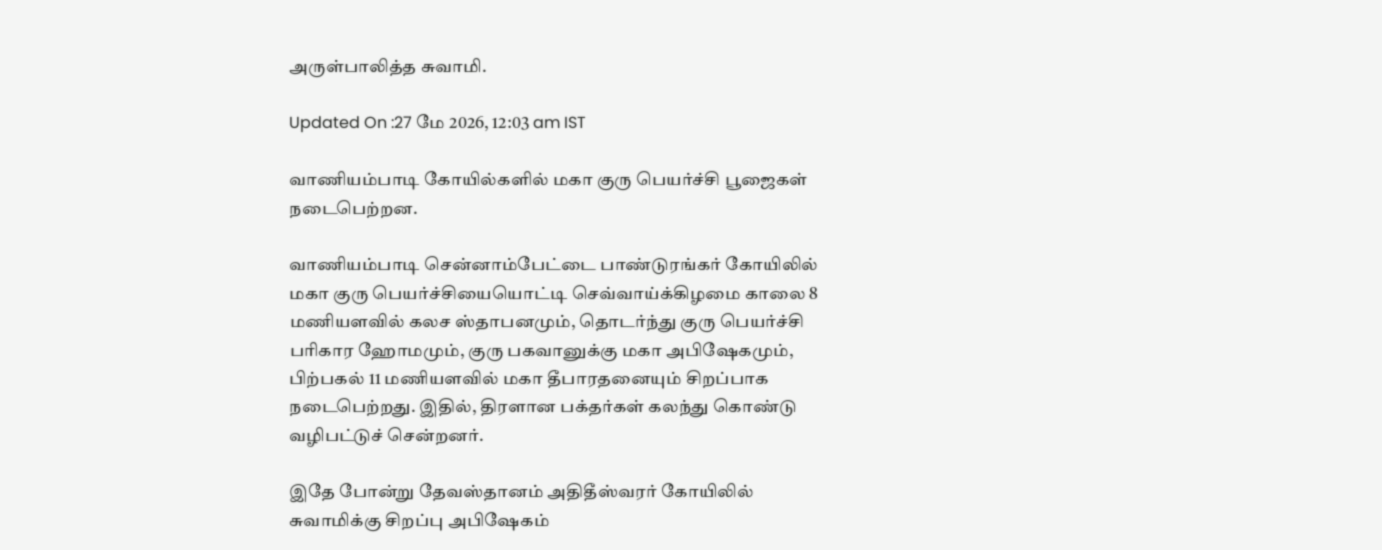அருள்பாலித்த சுவாமி.

Updated On :27 மே 2026, 12:03 am IST

வாணியம்பாடி கோயில்களில் மகா குரு பெயர்ச்சி பூஜைகள் நடைபெற்றன.

வாணியம்பாடி சென்னாம்பேட்டை பாண்டுரங்கர் கோயிலில் மகா குரு பெயர்ச்சியையொட்டி செவ்வாய்க்கிழமை காலை 8 மணியளவில் கலச ஸ்தாபனமும், தொடர்ந்து குரு பெயர்ச்சி பரிகார ஹோமமும், குரு பகவானுக்கு மகா அபிஷேகமும், பிற்பகல் 11 மணியளவில் மகா தீபாரதனையும் சிறப்பாக நடைபெற்றது. இதில், திரளான பக்தர்கள் கலந்து கொண்டு வழிபட்டுச் சென்றனர்.

இதே போன்று தேவஸ்தானம் அதிதீஸ்வரர் கோயிலில் சுவாமிக்கு சிறப்பு அபிஷேகம்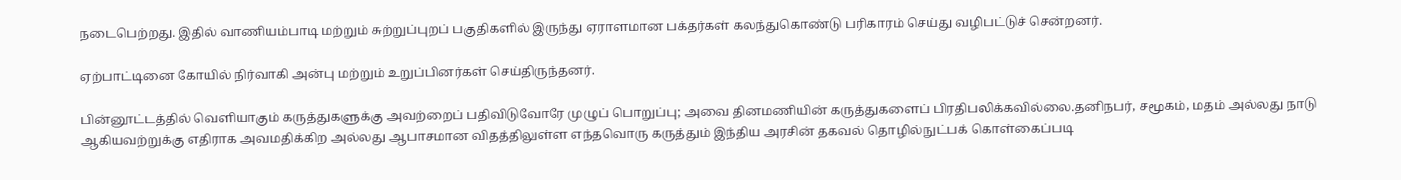நடைபெற்றது. இதில் வாணியம்பாடி மற்றும் சுற்றுப்புறப் பகுதிகளில் இருந்து ஏராளமான பக்தர்கள் கலந்துகொண்டு பரிகாரம் செய்து வழிபட்டுச் சென்றனர்.

ஏற்பாட்டினை கோயில் நிர்வாகி அன்பு மற்றும் உறுப்பினர்கள் செய்திருந்தனர்.

பின்னூட்டத்தில் வெளியாகும் கருத்துகளுக்கு அவற்றைப் பதிவிடுவோரே முழுப் பொறுப்பு; அவை தினமணியின் கருத்துகளைப் பிரதிபலிக்கவில்லை.தனிநபர், சமூகம், மதம் அல்லது நாடு ஆகியவற்றுக்கு எதிராக அவமதிக்கிற அல்லது ஆபாசமான விதத்திலுள்ள எந்தவொரு கருத்தும் இந்திய அரசின் தகவல் தொழில்நுட்பக் கொள்கைப்படி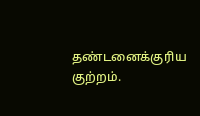தண்டனைக்குரிய குற்றம்.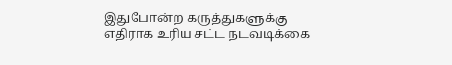இதுபோன்ற கருத்துகளுக்கு எதிராக உரிய சட்ட நடவடிக்கை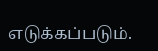எடுக்கப்படும்.